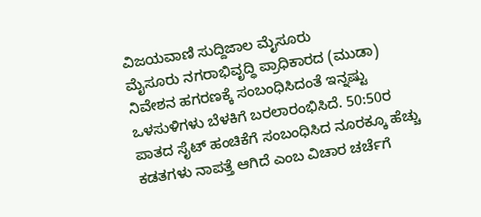ವಿಜಯವಾಣಿ ಸುದ್ದಿಜಾಲ ಮೈಸೂರು
ಮೈಸೂರು ನಗರಾಭಿವೃದ್ಧಿ ಪ್ರಾಧಿಕಾರದ (ಮುಡಾ) ನಿವೇಶನ ಹಗರಣಕ್ಕೆ ಸಂಬಂಧಿಸಿದಂತೆ ಇನ್ನಷ್ಟು ಒಳಸುಳಿಗಳು ಬೆಳಕಿಗೆ ಬರಲಾರಂಭಿಸಿದೆ. 50:50ರ ಪಾತದ ಸೈಟ್ ಹಂಚಿಕೆಗೆ ಸಂಬಂಧಿಸಿದ ನೂರಕ್ಕೂ ಹೆಚ್ಚು ಕಡತಗಳು ನಾಪತ್ತೆ ಆಗಿದೆ ಎಂಬ ವಿಚಾರ ಚರ್ಚೆಗೆ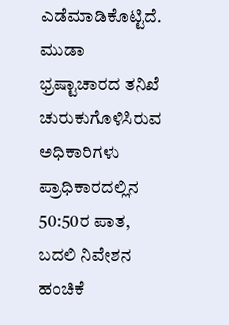ಎಡೆಮಾಡಿಕೊಟ್ಟಿದೆ.
ಮುಡಾ ಭ್ರಷ್ಟಾಚಾರದ ತನಿಖೆ ಚುರುಕುಗೊಳಿಸಿರುವ ಅಧಿಕಾರಿಗಳು ಪ್ರಾಧಿಕಾರದಲ್ಲಿನ 50:50ರ ಪಾತ, ಬದಲಿ ನಿವೇಶನ ಹಂಚಿಕೆ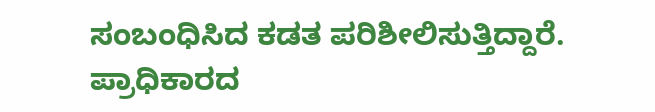ಸಂಬಂಧಿಸಿದ ಕಡತ ಪರಿಶೀಲಿಸುತ್ತಿದ್ದಾರೆ. ಪ್ರಾಧಿಕಾರದ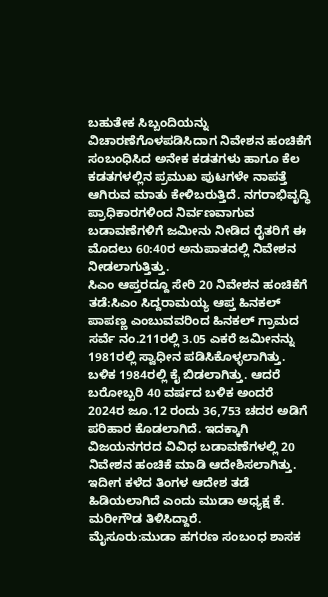ಬಹುತೇಕ ಸಿಬ್ಬಂದಿಯನ್ನು ವಿಚಾರಣೆಗೊಳಪಡಿಸಿದಾಗ ನಿವೇಶನ ಹಂಚಿಕೆಗೆ ಸಂಬಂಧಿಸಿದ ಅನೇಕ ಕಡತಗಳು ಹಾಗೂ ಕೆಲ ಕಡತಗಳಲ್ಲಿನ ಪ್ರಮುಖ ಪುಟಗಳೇ ನಾಪತ್ತೆ ಆಗಿರುವ ಮಾತು ಕೇಳಿಬರುತ್ತಿದೆ. ನಗರಾಭಿವೃದ್ಧಿ ಪ್ರಾಧಿಕಾರಗಳಿಂದ ನಿರ್ವಣವಾಗುವ ಬಡಾವಣೆಗಳಿಗೆ ಜಮೀನು ನೀಡಿದ ರೈತರಿಗೆ ಈ ಮೊದಲು 60:40ರ ಅನುಪಾತದಲ್ಲಿ ನಿವೇಶನ ನೀಡಲಾಗುತ್ತಿತ್ತು.
ಸಿಎಂ ಆಪ್ತರದ್ದೂ ಸೇರಿ 20 ನಿವೇಶನ ಹಂಚಿಕೆಗೆ ತಡೆ:ಸಿಎಂ ಸಿದ್ದರಾಮಯ್ಯ ಆಪ್ತ ಹಿನಕಲ್ ಪಾಪಣ್ಣ ಎಂಬುವವರಿಂದ ಹಿನಕಲ್ ಗ್ರಾಮದ ಸರ್ವೆ ನಂ.211ರಲ್ಲಿ 3.05 ಎಕರೆ ಜಮೀನನ್ನು 1981ರಲ್ಲಿ ಸ್ವಾಧೀನ ಪಡಿಸಿಕೊಳ್ಳಲಾಗಿತ್ತು. ಬಳಿಕ 1984ರಲ್ಲಿ ಕೈ ಬಿಡಲಾಗಿತ್ತು. ಆದರೆ ಬರೋಬ್ಬರಿ 40 ವರ್ಷದ ಬಳಿಕ ಅಂದರೆ 2024ರ ಜೂ.12 ರಂದು 36,753 ಚದರ ಅಡಿಗೆ ಪರಿಹಾರ ಕೊಡಲಾಗಿದೆ. ಇದಕ್ಕಾಗಿ ವಿಜಯನಗರದ ವಿವಿಧ ಬಡಾವಣೆಗಳಲ್ಲಿ 20 ನಿವೇಶನ ಹಂಚಿಕೆ ಮಾಡಿ ಆದೇಶಿಸಲಾಗಿತ್ತು. ಇದೀಗ ಕಳೆದ ತಿಂಗಳ ಆದೇಶ ತಡೆ ಹಿಡಿಯಲಾಗಿದೆ ಎಂದು ಮುಡಾ ಅಧ್ಯಕ್ಷ ಕೆ. ಮರೀಗೌಡ ತಿಳಿಸಿದ್ದಾರೆ.
ಮೈಸೂರು:ಮುಡಾ ಹಗರಣ ಸಂಬಂಧ ಶಾಸಕ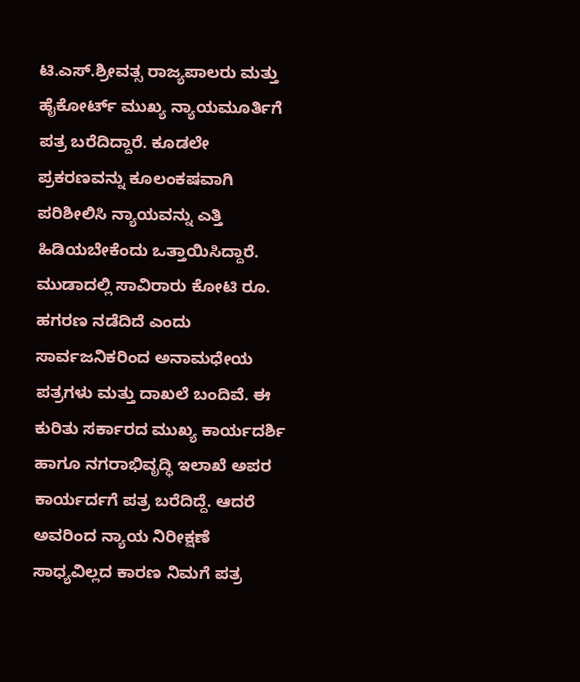ಟಿ.ಎಸ್.ಶ್ರೀವತ್ಸ ರಾಜ್ಯಪಾಲರು ಮತ್ತು ಹೈಕೋರ್ಟ್ ಮುಖ್ಯ ನ್ಯಾಯಮೂರ್ತಿಗೆ ಪತ್ರ ಬರೆದಿದ್ದಾರೆ. ಕೂಡಲೇ ಪ್ರಕರಣವನ್ನು ಕೂಲಂಕಷವಾಗಿ ಪರಿಶೀಲಿಸಿ ನ್ಯಾಯವನ್ನು ಎತ್ತಿ ಹಿಡಿಯಬೇಕೆಂದು ಒತ್ತಾಯಿಸಿದ್ದಾರೆ. ಮುಡಾದಲ್ಲಿ ಸಾವಿರಾರು ಕೋಟಿ ರೂ. ಹಗರಣ ನಡೆದಿದೆ ಎಂದು ಸಾರ್ವಜನಿಕರಿಂದ ಅನಾಮಧೇಯ ಪತ್ರಗಳು ಮತ್ತು ದಾಖಲೆ ಬಂದಿವೆ. ಈ ಕುರಿತು ಸರ್ಕಾರದ ಮುಖ್ಯ ಕಾರ್ಯದರ್ಶಿ ಹಾಗೂ ನಗರಾಭಿವೃದ್ಧಿ ಇಲಾಖೆ ಅಪರ ಕಾರ್ಯರ್ದಗೆ ಪತ್ರ ಬರೆದಿದ್ದೆ. ಆದರೆ ಅವರಿಂದ ನ್ಯಾಯ ನಿರೀಕ್ಷಣೆ ಸಾಧ್ಯವಿಲ್ಲದ ಕಾರಣ ನಿಮಗೆ ಪತ್ರ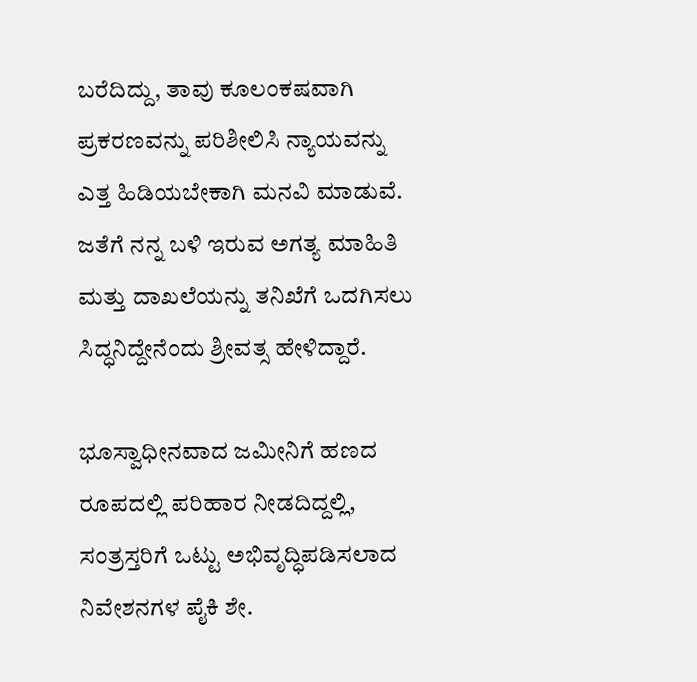ಬರೆದಿದ್ದು, ತಾವು ಕೂಲಂಕಷವಾಗಿ ಪ್ರಕರಣವನ್ನು ಪರಿಶೀಲಿಸಿ ನ್ಯಾಯವನ್ನು ಎತ್ತ ಹಿಡಿಯಬೇಕಾಗಿ ಮನವಿ ಮಾಡುವೆ. ಜತೆಗೆ ನನ್ನ ಬಳಿ ಇರುವ ಅಗತ್ಯ ಮಾಹಿತಿ ಮತ್ತು ದಾಖಲೆಯನ್ನು ತನಿಖೆಗೆ ಒದಗಿಸಲು ಸಿದ್ಧನಿದ್ದೇನೆಂದು ಶ್ರೀವತ್ಸ ಹೇಳಿದ್ದಾರೆ.

ಭೂಸ್ವಾಧೀನವಾದ ಜಮೀನಿಗೆ ಹಣದ ರೂಪದಲ್ಲಿ ಪರಿಹಾರ ನೀಡದಿದ್ದಲ್ಲಿ, ಸಂತ್ರಸ್ತರಿಗೆ ಒಟ್ಟು ಅಭಿವೃದ್ಧಿಪಡಿಸಲಾದ ನಿವೇಶನಗಳ ಪೈಕಿ ಶೇ.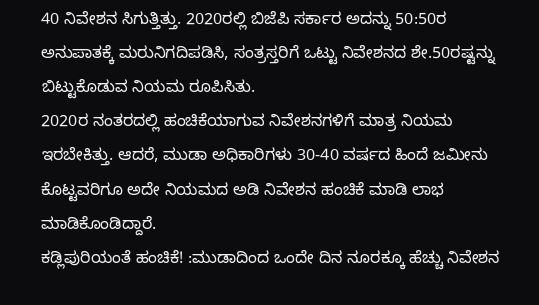40 ನಿವೇಶನ ಸಿಗುತ್ತಿತ್ತು. 2020ರಲ್ಲಿ ಬಿಜೆಪಿ ಸರ್ಕಾರ ಅದನ್ನು 50:50ರ ಅನುಪಾತಕ್ಕೆ ಮರುನಿಗದಿಪಡಿಸಿ, ಸಂತ್ರಸ್ತರಿಗೆ ಒಟ್ಟು ನಿವೇಶನದ ಶೇ.50ರಷ್ಟನ್ನು ಬಿಟ್ಟುಕೊಡುವ ನಿಯಮ ರೂಪಿಸಿತು.
2020ರ ನಂತರದಲ್ಲಿ ಹಂಚಿಕೆಯಾಗುವ ನಿವೇಶನಗಳಿಗೆ ಮಾತ್ರ ನಿಯಮ ಇರಬೇಕಿತ್ತು. ಆದರೆ, ಮುಡಾ ಅಧಿಕಾರಿಗಳು 30-40 ವರ್ಷದ ಹಿಂದೆ ಜಮೀನು ಕೊಟ್ಟವರಿಗೂ ಅದೇ ನಿಯಮದ ಅಡಿ ನಿವೇಶನ ಹಂಚಿಕೆ ಮಾಡಿ ಲಾಭ ಮಾಡಿಕೊಂಡಿದ್ದಾರೆ.
ಕಡ್ಲಿಪುರಿಯಂತೆ ಹಂಚಿಕೆ! :ಮುಡಾದಿಂದ ಒಂದೇ ದಿನ ನೂರಕ್ಕೂ ಹೆಚ್ಚು ನಿವೇಶನ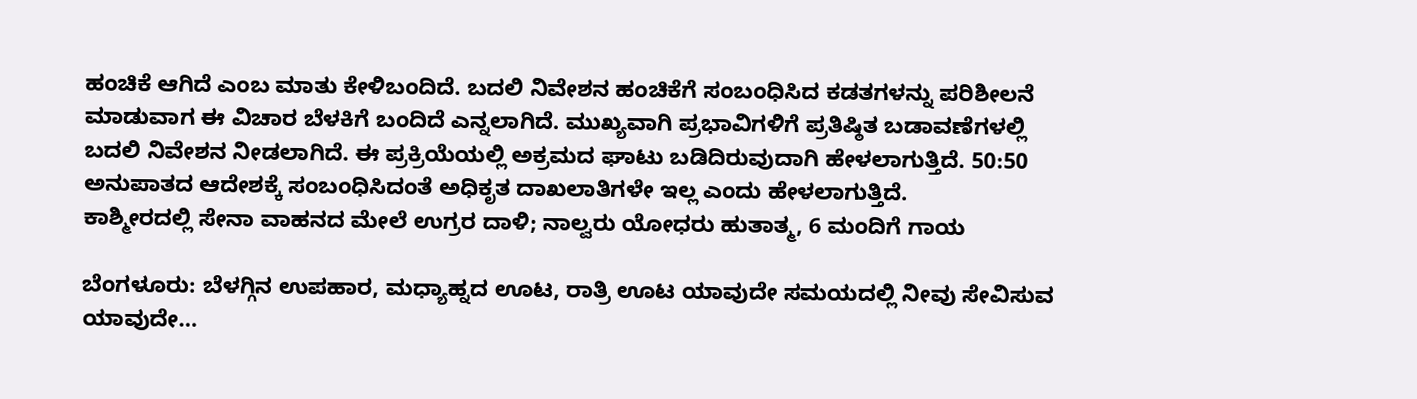ಹಂಚಿಕೆ ಆಗಿದೆ ಎಂಬ ಮಾತು ಕೇಳಿಬಂದಿದೆ. ಬದಲಿ ನಿವೇಶನ ಹಂಚಿಕೆಗೆ ಸಂಬಂಧಿಸಿದ ಕಡತಗಳನ್ನು ಪರಿಶೀಲನೆ ಮಾಡುವಾಗ ಈ ವಿಚಾರ ಬೆಳಕಿಗೆ ಬಂದಿದೆ ಎನ್ನಲಾಗಿದೆ. ಮುಖ್ಯವಾಗಿ ಪ್ರಭಾವಿಗಳಿಗೆ ಪ್ರತಿಷ್ಠಿತ ಬಡಾವಣೆಗಳಲ್ಲಿ ಬದಲಿ ನಿವೇಶನ ನೀಡಲಾಗಿದೆ. ಈ ಪ್ರಕ್ರಿಯೆಯಲ್ಲಿ ಅಕ್ರಮದ ಘಾಟು ಬಡಿದಿರುವುದಾಗಿ ಹೇಳಲಾಗುತ್ತಿದೆ. 50:50 ಅನುಪಾತದ ಆದೇಶಕ್ಕೆ ಸಂಬಂಧಿಸಿದಂತೆ ಅಧಿಕೃತ ದಾಖಲಾತಿಗಳೇ ಇಲ್ಲ ಎಂದು ಹೇಳಲಾಗುತ್ತಿದೆ.
ಕಾಶ್ಮೀರದಲ್ಲಿ ಸೇನಾ ವಾಹನದ ಮೇಲೆ ಉಗ್ರರ ದಾಳಿ; ನಾಲ್ವರು ಯೋಧರು ಹುತಾತ್ಮ, 6 ಮಂದಿಗೆ ಗಾಯ

ಬೆಂಗಳೂರು: ಬೆಳಗ್ಗಿನ ಉಪಹಾರ, ಮಧ್ಯಾಹ್ನದ ಊಟ, ರಾತ್ರಿ ಊಟ ಯಾವುದೇ ಸಮಯದಲ್ಲಿ ನೀವು ಸೇವಿಸುವ ಯಾವುದೇ…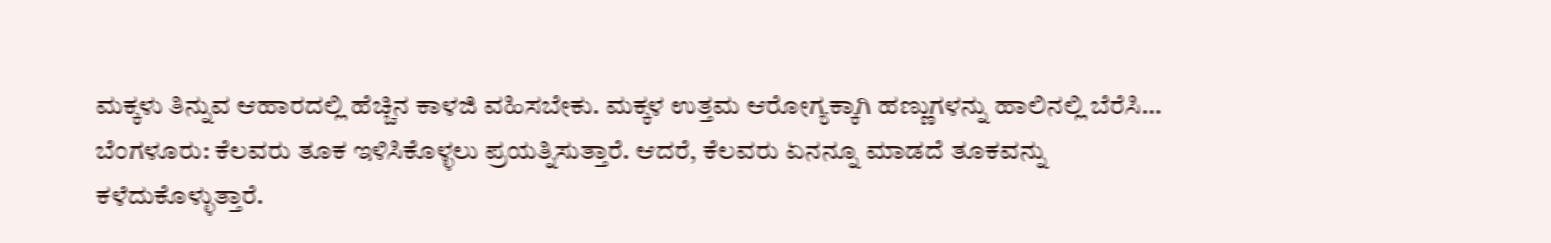ಮಕ್ಕಳು ತಿನ್ನುವ ಆಹಾರದಲ್ಲಿ ಹೆಚ್ಚಿನ ಕಾಳಜಿ ವಹಿಸಬೇಕು. ಮಕ್ಕಳ ಉತ್ತಮ ಆರೋಗ್ಯಕ್ಕಾಗಿ ಹಣ್ಣುಗಳನ್ನು ಹಾಲಿನಲ್ಲಿ ಬೆರೆಸಿ…
ಬೆಂಗಳೂರು: ಕೆಲವರು ತೂಕ ಇಳಿಸಿಕೊಳ್ಳಲು ಪ್ರಯತ್ನಿಸುತ್ತಾರೆ. ಆದರೆ, ಕೆಲವರು ಏನನ್ನೂ ಮಾಡದೆ ತೂಕವನ್ನು ಕಳೆದುಕೊಳ್ಳುತ್ತಾರೆ.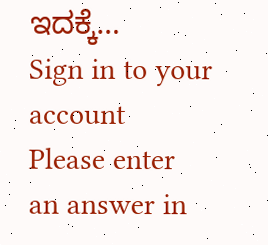ಇದಕ್ಕೆ…
Sign in to your account
Please enter an answer in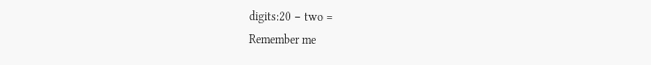digits:20 − two =
Remember me